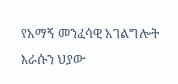የአማኝ መንፈሳዊ አገልግሎት እራሱን ህያው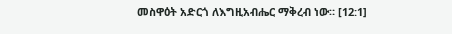መስዋዕት አድርጎ ለእግዚአብሔር ማቅረብ ነው። [12:1]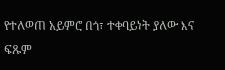የተለወጠ አይምሮ በጎ፣ ተቀባይነት ያለው እና ፍጹም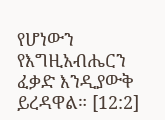የሆነውን የእግዚአብሔርን ፈቃድ እንዲያውቅ ይረዳዋል። [12:2]